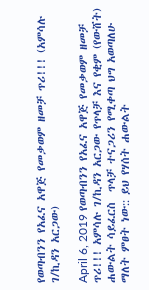የወጣብንን የአፈና አዋጅ የመቃወም ዘመቻ ጥሪ!!! (አምሳሉ ገ/ኪዳን አርጋው)

April 6, 2019 የወጣብንን የአፈና አዋጅ የመቃወም ዘመቻ ጥሪ!!! አምሳሉ ገ/ኪዳን አርጋው የጥላቻ እና የቂም (የውሸት) ሐውልት ሳይፈርስ  ጥላቻ ተናጋሪን የሚቀጣ ህግ አወጣለሁ ማለት ምፀት ነው:: ይህ የሃሰት ሐውልት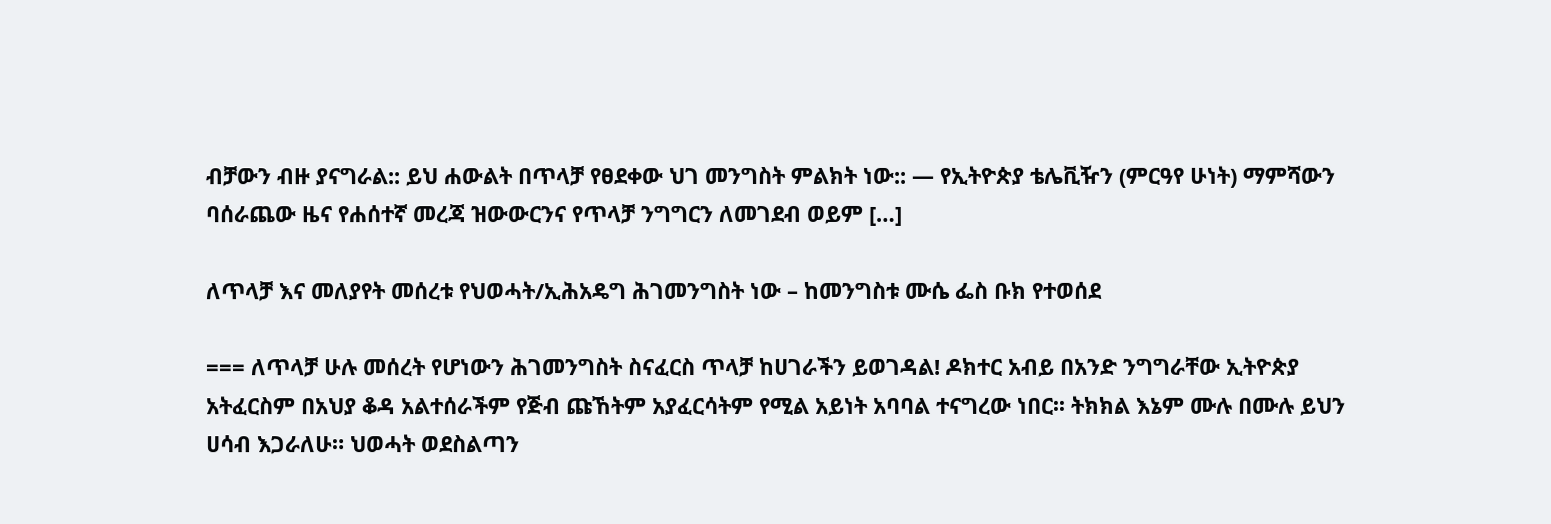ብቻውን ብዙ ያናግራል:: ይህ ሐውልት በጥላቻ የፀደቀው ህገ መንግስት ምልክት ነው:: — የኢትዮጵያ ቴሌቪዥን (ምርዓየ ሁነት) ማምሻውን ባሰራጨው ዜና የሐሰተኛ መረጃ ዝውውርንና የጥላቻ ንግግርን ለመገደብ ወይም […]

ለጥላቻ እና መለያየት መሰረቱ የህወሓት/ኢሕአዴግ ሕገመንግስት ነው – ከመንግስቱ ሙሴ ፌስ ቡክ የተወሰደ

=== ለጥላቻ ሁሉ መሰረት የሆነውን ሕገመንግስት ስናፈርስ ጥላቻ ከሀገራችን ይወገዳል! ዶክተር አብይ በአንድ ንግግራቸው ኢትዮጵያ አትፈርስም በአህያ ቆዳ አልተሰራችም የጅብ ጩኸትም አያፈርሳትም የሚል አይነት አባባል ተናግረው ነበር፡፡ ትክክል እኔም ሙሉ በሙሉ ይህን ሀሳብ እጋራለሁ። ህወሓት ወደስልጣን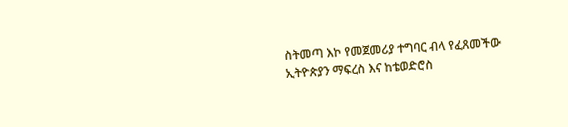ስትመጣ እኮ የመጀመሪያ ተግባር ብላ የፈጸመችው ኢትዮጵያን ማፍረስ እና ከቴወድሮስ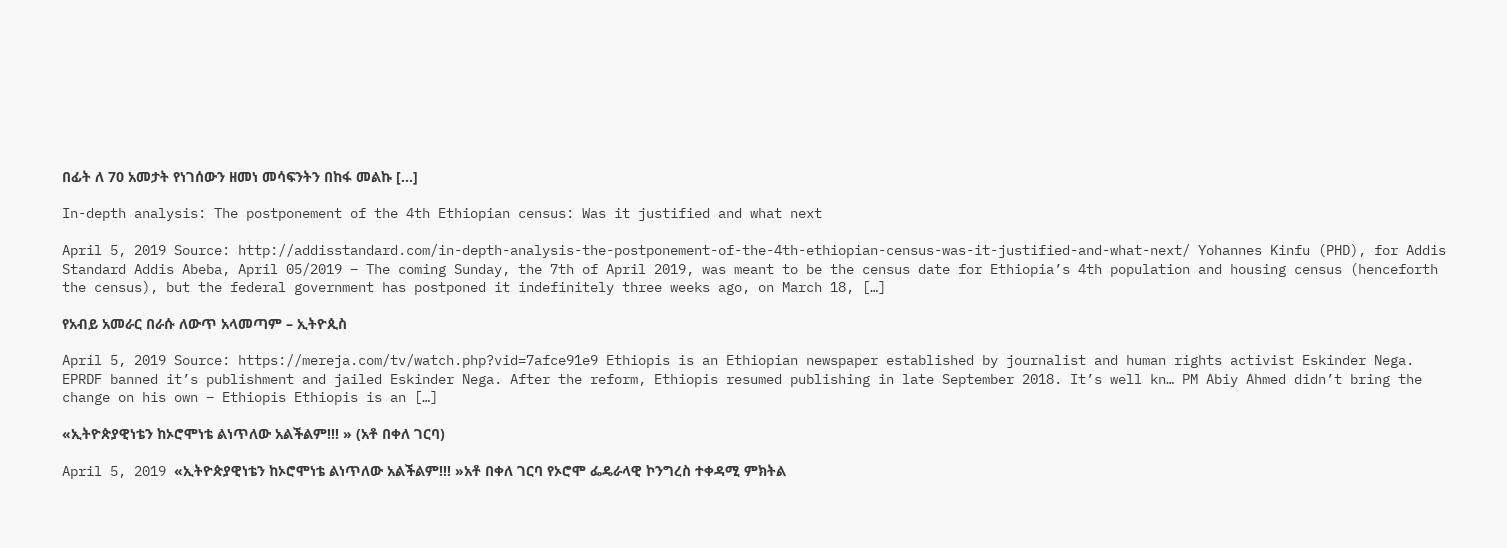በፊት ለ 70 አመታት የነገሰውን ዘመነ መሳፍንትን በከፋ መልኩ […]

In-depth analysis: The postponement of the 4th Ethiopian census: Was it justified and what next

April 5, 2019 Source: http://addisstandard.com/in-depth-analysis-the-postponement-of-the-4th-ethiopian-census-was-it-justified-and-what-next/ Yohannes Kinfu (PHD), for Addis Standard Addis Abeba, April 05/2019 – The coming Sunday, the 7th of April 2019, was meant to be the census date for Ethiopia’s 4th population and housing census (henceforth the census), but the federal government has postponed it indefinitely three weeks ago, on March 18, […]

የአብይ አመራር በራሱ ለውጥ አላመጣም – ኢትዮጲስ

April 5, 2019 Source: https://mereja.com/tv/watch.php?vid=7afce91e9 Ethiopis is an Ethiopian newspaper established by journalist and human rights activist Eskinder Nega. EPRDF banned it’s publishment and jailed Eskinder Nega. After the reform, Ethiopis resumed publishing in late September 2018. It’s well kn… PM Abiy Ahmed didn’t bring the change on his own – Ethiopis Ethiopis is an […]

«ኢትዮጵያዊነቴን ከኦሮሞነቴ ልነጥለው አልችልም!!! » (አቶ በቀለ ገርባ)

April 5, 2019 «ኢትዮጵያዊነቴን ከኦሮሞነቴ ልነጥለው አልችልም!!! »አቶ በቀለ ገርባ የኦሮሞ ፌዴራላዊ ኮንግረስ ተቀዳሚ ምክትል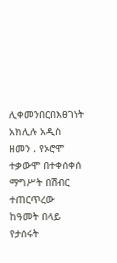ሊቀመንበርበእፀገነት አክሊሉ አዲስ ዘመን . የኦሮሞ ተቃውሞ በተቀሰቀሰ ማግሥት በሽብር ተጠርጥረው ከዓመት በላይ የታሰሩት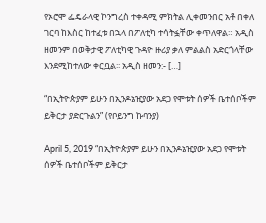የኦሮሞ ፌዴራላዊ ኮንግረስ ተቀዳሚ ምክትል ሊቀመንበር አቶ በቀለ ገርባ ከእስር ከተፈቱ በኋላ በፖለቲካ ተሳትፏቸው ቀጥለዋል። አዲስ ዘመንም በወቅታዊ ፖለቲካዊ ጉዳዮ ዙሪያ ቃለ ምልልስ አድርጎላቸው እንደሚከተለው ቀርቧል፡፡ አዲስ ዘመን:- […]

“በኢትዮጵያም ይሁን በኢንዶኔዢያው አደጋ የሞቱት ሰዎች ቤተሰቦችም ይቅርታ ያድርጉልን” (የቦይንግ ኩባንያ)

April 5, 2019 “በኢትዮጵያም ይሁን በኢንዶኔዢያው አደጋ የሞቱት ሰዎች ቤተሰቦችም ይቅርታ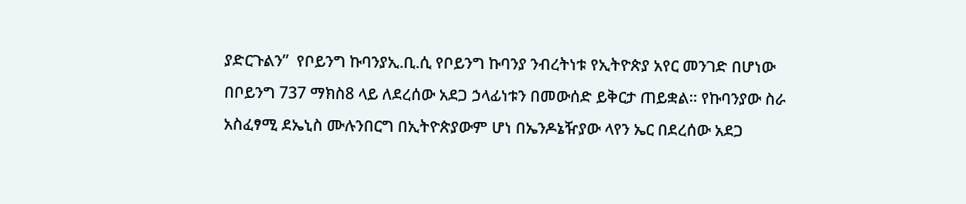ያድርጉልን”  የቦይንግ ኩባንያኢ.ቢ.ሲ የቦይንግ ኩባንያ ንብረትነቱ የኢትዮጵያ አየር መንገድ በሆነው በቦይንግ 737 ማክስ8 ላይ ለደረሰው አደጋ ኃላፊነቱን በመውሰድ ይቅርታ ጠይቋል። የኩባንያው ስራ አስፈፃሚ ደኤኒስ ሙሉንበርግ በኢትዮጵያውም ሆነ በኤንዶኔዥያው ላየን ኤር በደረሰው አደጋ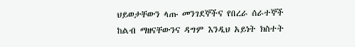ህይወታቸውን ላጡ መንገደኞችና የበረራ ሰራተኞች ከልብ ማዘናቸውንና ዳግም እንዲህ አይነት ክስተት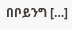በቦይንግ […]